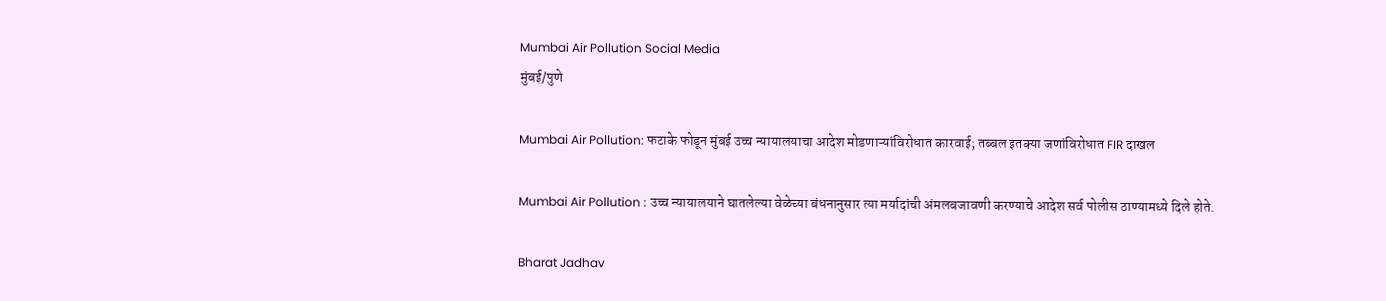Mumbai Air Pollution Social Media
मुंबई/पुणे

Mumbai Air Pollution: फटाके फोडून मुंबई उच्च न्यायालयाचा आदेश मोडणाऱ्यांविरोधात कारवाई; तब्बल इतक्या जणांविरोधात FIR दाखल

Mumbai Air Pollution : उच्च न्यायालयाने घातलेल्या वेळेच्या बंधनानुसार त्या मर्यादांची अंमलबजावणी करण्याचे आदेश सर्व पोलीस ठाण्यामध्ये दिले होते.

Bharat Jadhav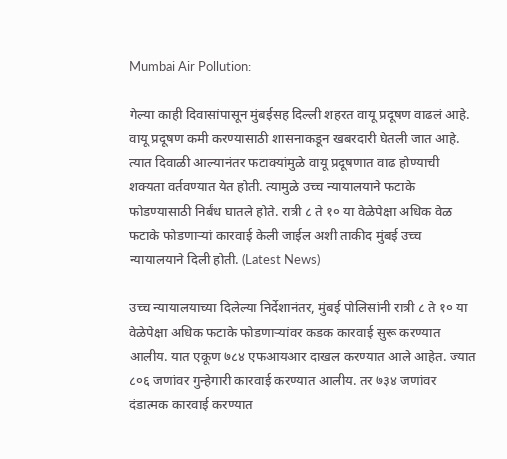Mumbai Air Pollution:

गेल्या काही दिवासांपासून मुंबईसह दिल्ली शहरत वायू प्रदूषण वाढलं आहे. वायू प्रदूषण कमी करण्यासाठी शासनाकडून खबरदारी घेतली जात आहे. त्यात दिवाळी आल्यानंतर फटाक्यांमुळे वायू प्रदूषणात वाढ होण्याची शक्यता वर्तवण्यात येत होती. त्यामुळे उच्च न्यायालयाने फटाके फोडण्यासाठी निर्बंध घातले होते. रात्री ८ ते १० या वेळेपेक्षा अधिक वेळ फटाके फोडणाऱ्यां कारवाई केली जाईल अशी ताकीद मुंबई उच्च न्यायालयाने दिली होती. (Latest News)

उच्च न्यायालयाच्या दिलेल्या निर्देशानंतर, मुंबई पोलिसांनी रात्री ८ ते १० या वेळेपेक्षा अधिक फटाके फोडणाऱ्यांवर कडक कारवाई सुरू करण्यात आलीय. यात एकूण ७८४ एफआयआर दाखल करण्यात आले आहेत. ज्यात ८०६ जणांवर गुन्हेगारी कारवाई करण्यात आलीय. तर ७३४ जणांवर दंडात्मक कारवाई करण्यात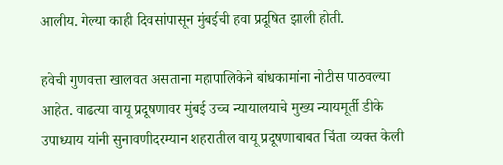आलीय. गेल्या काही दिवसांपासून मुंबईची हवा प्रदूषित झाली होती.

हवेची गुणवत्ता खालवत असताना महापालिकेने बांधकामांना नोटीस पाठवल्या आहेत. वाढत्या वायू प्रदूषणावर मुंबई उच्च न्यायालयाचे मुख्य न्यायमूर्ती डीके उपाध्याय यांनी सुनावणीदरम्यान शहरातील वायू प्रदूषणाबाबत चिंता व्यक्त केली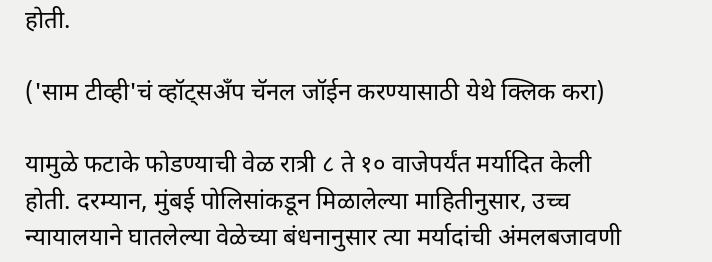होती.

('साम टीव्ही'चं व्हॉट्सअँप चॅनल जॉईन करण्यासाठी येथे क्लिक करा)

यामुळे फटाके फोडण्याची वेळ रात्री ८ ते १० वाजेपर्यंत मर्यादित केली होती. दरम्यान, मुंबई पोलिसांकडून मिळालेल्या माहितीनुसार, उच्च न्यायालयाने घातलेल्या वेळेच्या बंधनानुसार त्या मर्यादांची अंमलबजावणी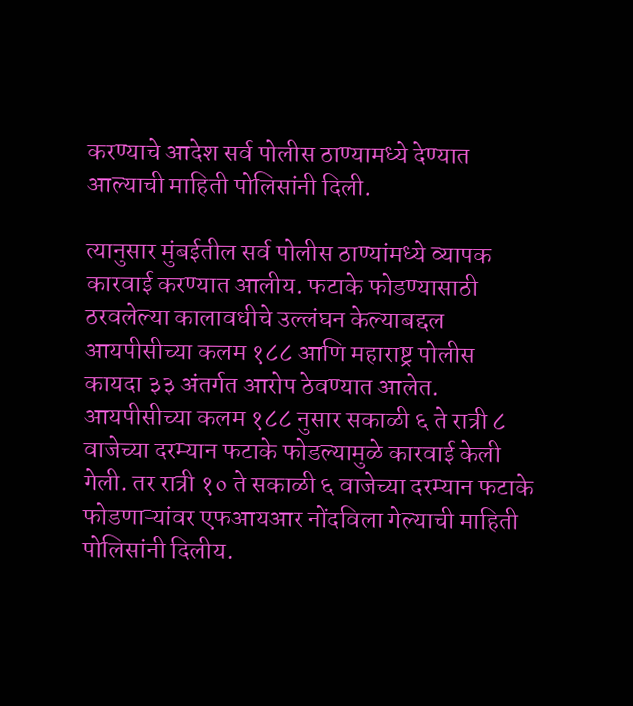करण्याचे आदेश सर्व पोलीस ठाण्यामध्ये देण्यात आल्याची माहिती पोलिसांनी दिली.

त्यानुसार मुंबईतील सर्व पोलीस ठाण्यांमध्ये व्यापक कारवाई करण्यात आलीय. फटाके फोडण्यासाठी ठरवलेल्या कालावधीचे उल्लंघन केल्याबद्दल आयपीसीच्या कलम १८८ आणि महाराष्ट्र पोलीस कायदा ३३ अंतर्गत आरोप ठेवण्यात आलेत. आयपीसीच्या कलम १८८ नुसार सकाळी ६ ते रात्री ८ वाजेच्या दरम्यान फटाके फोडल्यामुळे कारवाई केली गेली. तर रात्री १० ते सकाळी ६ वाजेच्या दरम्यान फटाके फोडणाऱ्यांवर एफआयआर नोंदविला गेल्याची माहिती पोलिसांनी दिलीय.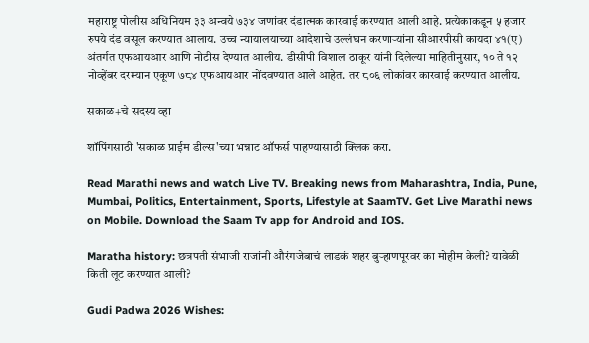महाराष्ट्र पोलीस अधिनियम ३३ अन्वये ७३४ जणांवर दंडात्मक कारवाई करण्यात आली आहे. प्रत्येकाकडून ५ हजार रुपये दंड वसूल करण्यात आलाय. उच्च न्यायालयाच्या आदेशाचे उल्लंघन करणाऱ्यांना सीआरपीसी कायदा ४१(ए) अंतर्गत एफआयआर आणि नोटीस देण्यात आलीय. डीसीपी विशाल ठाकूर यांनी दिलेल्या माहितीनुसार, १० ते १२ नोव्हेंबर दरम्यान एकूण ७८४ एफआयआर नोंदवण्यात आले आहेत. तर ८०६ लोकांवर कारवाई करण्यात आलीय.

सकाळ+चे सदस्य व्हा

शॉपिंगसाठी 'सकाळ प्राईम डील्स'च्या भन्नाट ऑफर्स पाहण्यासाठी क्लिक करा.

Read Marathi news and watch Live TV. Breaking news from Maharashtra, India, Pune, Mumbai, Politics, Entertainment, Sports, Lifestyle at SaamTV. Get Live Marathi news on Mobile. Download the Saam Tv app for Android and IOS.

Maratha history: छत्रपती संभाजी राजांनी औरंगजेबाचं लाडकं शहर बुऱ्हाणपूरवर का मोहीम केली? यावेळी किती लूट करण्यात आली?

Gudi Padwa 2026 Wishes: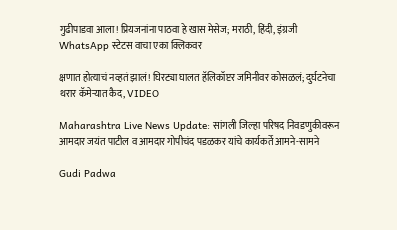गुढीपाडवा आला! प्रियजनांना पाठवा हे खास मेसेज; मराठी, हिंदी, इंग्रजी WhatsApp स्टेटस वाचा एका क्लिकवर

क्षणात होत्याचं नव्हतं झालं! घिरट्या घालत हॅलिकॉप्टर जमिनीवर कोसळलं; दुर्घटनेचा थरार कॅमेऱ्यात कैद, VIDEO

Maharashtra Live News Update: सांगली जिल्हा परिषद निवडणुकीवरून आमदार जयंत पाटील व आमदार गोपीचंद पडळकर यांचे कार्यकर्ते आमने-सामने

Gudi Padwa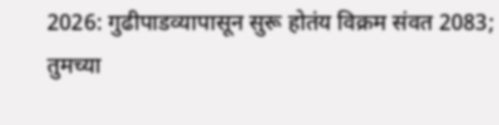2026: गुढीपाडव्यापासून सुरू होतंय विक्रम संवत 2083; तुमच्या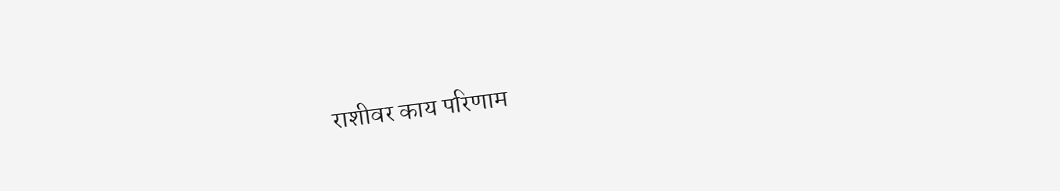राशीवर काय परिणाम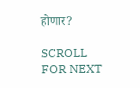होणार?

SCROLL FOR NEXT